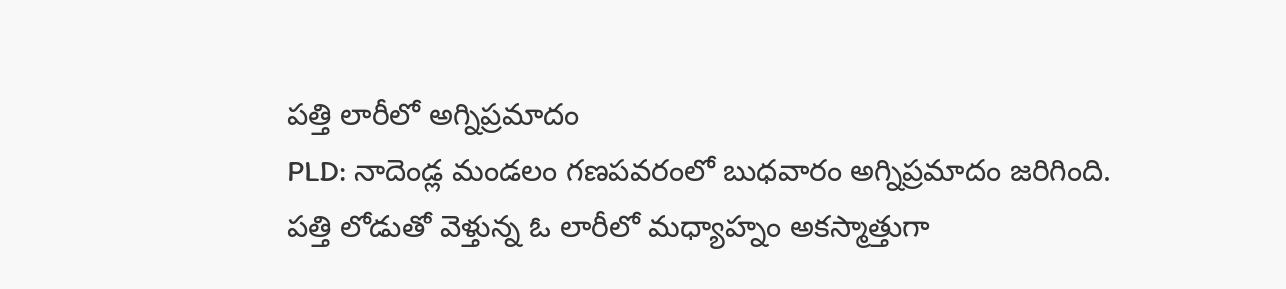పత్తి లారీలో అగ్నిప్రమాదం
PLD: నాదెండ్ల మండలం గణపవరంలో బుధవారం అగ్నిప్రమాదం జరిగింది. పత్తి లోడుతో వెళ్తున్న ఓ లారీలో మధ్యాహ్నం అకస్మాత్తుగా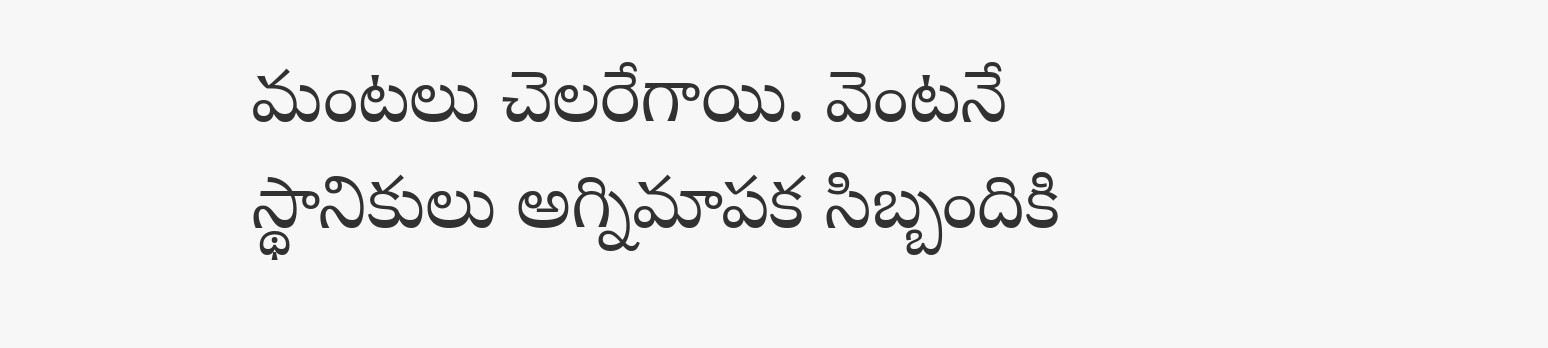మంటలు చెలరేగాయి. వెంటనే స్థానికులు అగ్నిమాపక సిబ్బందికి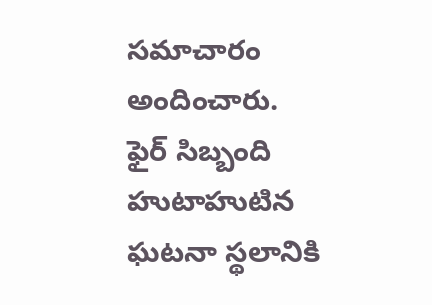సమాచారం అందించారు. ఫైర్ సిబ్బంది హుటాహుటిన ఘటనా స్థలానికి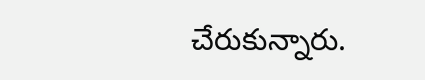చేరుకున్నారు.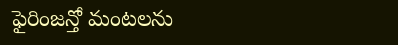ఫైరింజన్తో మంటలను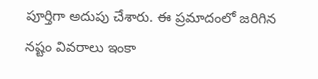పూర్తిగా అదుపు చేశారు. ఈ ప్రమాదంలో జరిగిన నష్టం వివరాలు ఇంకా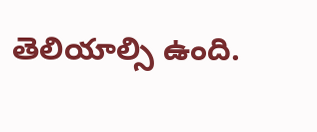తెలియాల్సి ఉంది.